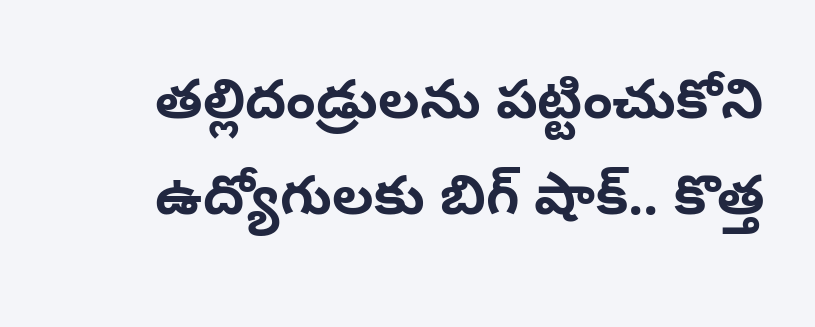తల్లిదండ్రులను పట్టించుకోని ఉద్యోగులకు బిగ్ షాక్.. కొత్త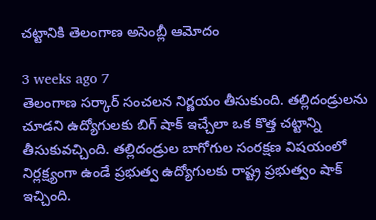చట్టానికి తెలంగాణ అసెంబ్లీ ఆమోదం

3 weeks ago 7
తెలంగాణ సర్కార్ సంచలన నిర్ణయం తీసుకుంది. తల్లిదండ్రులను చూడని ఉద్యోగులకు బిగ్ షాక్ ఇచ్చేలా ఒక కొత్త చట్టాన్ని తీసుకువచ్చింది. తల్లిదండ్రుల బాగోగుల సంరక్షణ విషయంలో నిర్లక్ష్యంగా ఉండే ప్రభుత్వ ఉద్యోగులకు రాష్ట్ర ప్రభుత్వం షాక్ ఇచ్చింది.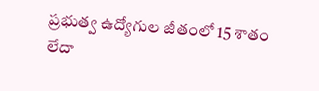ప్రభుత్వ ఉద్యోగుల జీతంలో 15 శాతం లేదా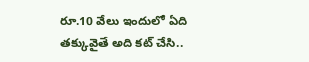రూ.10 వేలు ఇందులో ఏది తక్కువైతే అది కట్ చేసి..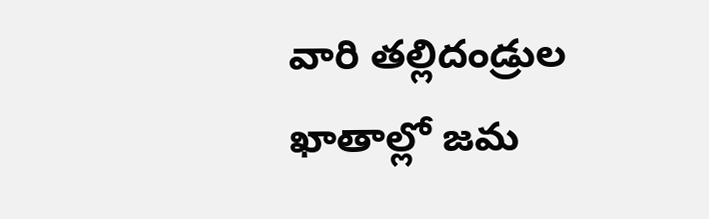వారి తల్లిదండ్రుల ఖాతాల్లో జమ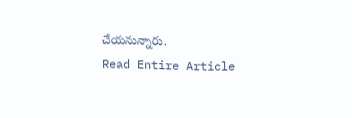చేయనున్నారు.
Read Entire Article